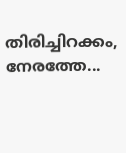തിരിച്ചിറക്കം, നേരത്തേ...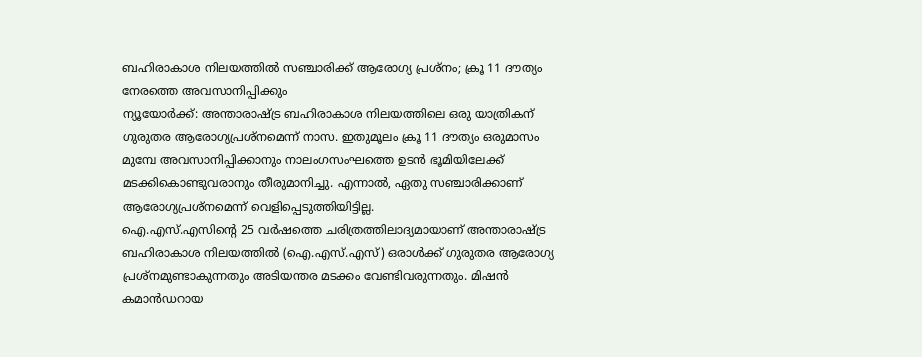ബഹിരാകാശ നിലയത്തിൽ സഞ്ചാരിക്ക് ആരോഗ്യ പ്രശ്നം; ക്രൂ 11 ദൗത്യം നേരത്തെ അവസാനിപ്പിക്കും
ന്യൂയോർക്ക്: അന്താരാഷ്ട്ര ബഹിരാകാശ നിലയത്തിലെ ഒരു യാത്രികന് ഗുരുതര ആരോഗ്യപ്രശ്നമെന്ന് നാസ. ഇതുമൂലം ക്രൂ 11 ദൗത്യം ഒരുമാസം മുമ്പേ അവസാനിപ്പിക്കാനും നാലംഗസംഘത്തെ ഉടൻ ഭൂമിയിലേക്ക് മടക്കികൊണ്ടുവരാനും തീരുമാനിച്ചു. എന്നാൽ, ഏതു സഞ്ചാരിക്കാണ് ആരോഗ്യപ്രശ്നമെന്ന് വെളിപ്പെടുത്തിയിട്ടില്ല.
ഐ.എസ്.എസിന്റെ 25 വർഷത്തെ ചരിത്രത്തിലാദ്യമായാണ് അന്താരാഷ്ട്ര ബഹിരാകാശ നിലയത്തിൽ (ഐ.എസ്.എസ്) ഒരാൾക്ക് ഗുരുതര ആരോഗ്യ പ്രശ്നമുണ്ടാകുന്നതും അടിയന്തര മടക്കം വേണ്ടിവരുന്നതും. മിഷൻ കമാൻഡറായ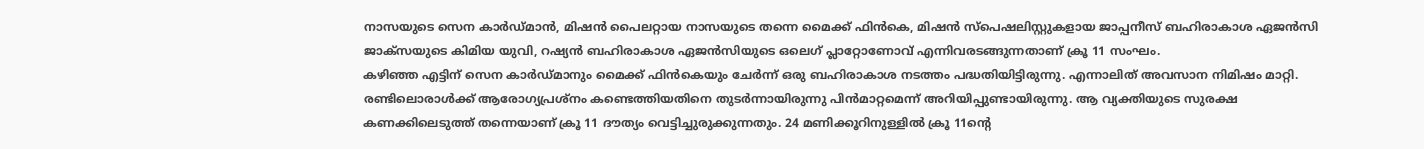നാസയുടെ സെന കാർഡ്മാൻ, മിഷൻ പൈലറ്റായ നാസയുടെ തന്നെ മൈക്ക് ഫിൻകെ, മിഷൻ സ്പെഷലിസ്റ്റുകളായ ജാപ്പനീസ് ബഹിരാകാശ ഏജൻസി ജാക്സയുടെ കിമിയ യുവി, റഷ്യൻ ബഹിരാകാശ ഏജൻസിയുടെ ഒലെഗ് പ്ലാറ്റോണോവ് എന്നിവരടങ്ങുന്നതാണ് ക്രൂ 11 സംഘം.
കഴിഞ്ഞ എട്ടിന് സെന കാർഡ്മാനും മൈക്ക് ഫിൻകെയും ചേർന്ന് ഒരു ബഹിരാകാശ നടത്തം പദ്ധതിയിട്ടിരുന്നു. എന്നാലിത് അവസാന നിമിഷം മാറ്റി. രണ്ടിലൊരാൾക്ക് ആരോഗ്യപ്രശ്നം കണ്ടെത്തിയതിനെ തുടർന്നായിരുന്നു പിൻമാറ്റമെന്ന് അറിയിപ്പുണ്ടായിരുന്നു. ആ വ്യക്തിയുടെ സുരക്ഷ കണക്കിലെടുത്ത് തന്നെയാണ് ക്രൂ 11 ദൗത്യം വെട്ടിച്ചുരുക്കുന്നതും. 24 മണിക്കൂറിനുള്ളിൽ ക്രൂ 11ന്റെ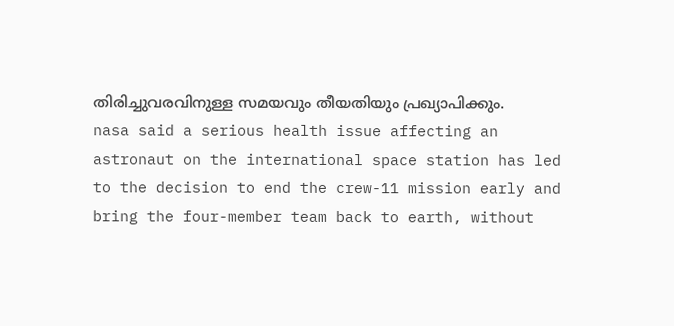തിരിച്ചുവരവിനുള്ള സമയവും തീയതിയും പ്രഖ്യാപിക്കും.
nasa said a serious health issue affecting an astronaut on the international space station has led to the decision to end the crew-11 mission early and bring the four-member team back to earth, without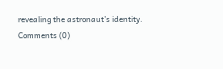revealing the astronaut’s identity.
Comments (0)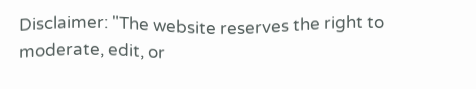Disclaimer: "The website reserves the right to moderate, edit, or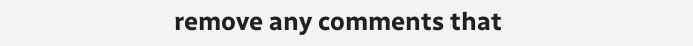remove any comments that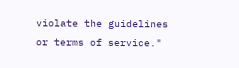violate the guidelines or terms of service."